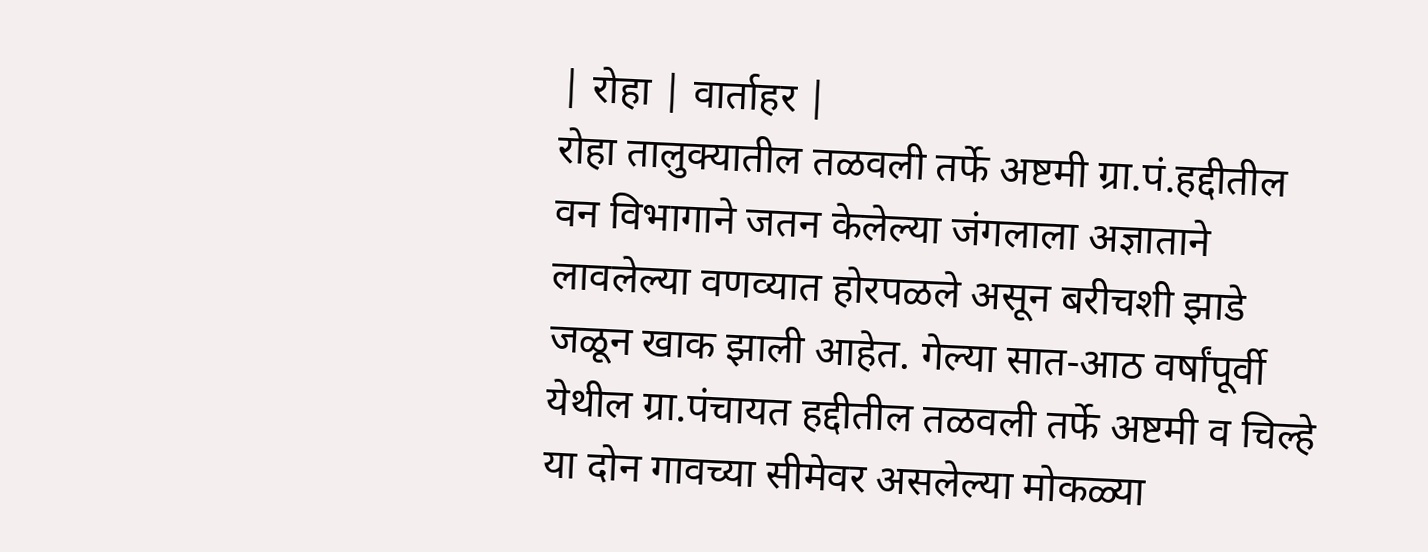| रोहा | वार्ताहर |
रोहा तालुक्यातील तळवली तर्फे अष्टमी ग्रा.पं.हद्दीतील वन विभागाने जतन केलेल्या जंगलाला अज्ञाताने लावलेल्या वणव्यात होरपळले असून बरीचशी झाडे जळून खाक झाली आहेत. गेल्या सात-आठ वर्षांपूर्वी येथील ग्रा.पंचायत हद्दीतील तळवली तर्फे अष्टमी व चिल्हे या दोन गावच्या सीमेवर असलेल्या मोकळ्या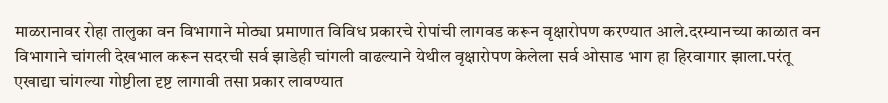माळरानावर रोहा तालुका वन विभागाने मोठ्या प्रमाणात विविध प्रकारचे रोपांची लागवड करून वृक्षारोपण करण्यात आले.दरम्यानच्या काळात वन विभागाने चांगली देखभाल करून सदरची सर्व झाडेही चांगली वाढल्याने येथील वृक्षारोपण केलेला सर्व ओसाड भाग हा हिरवागार झाला.परंतू एखाद्या चांगल्या गोष्टीला दृष्ट लागावी तसा प्रकार लावण्यात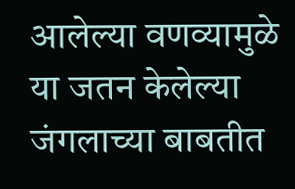आलेल्या वणव्यामुळे या जतन केलेल्या जंगलाच्या बाबतीत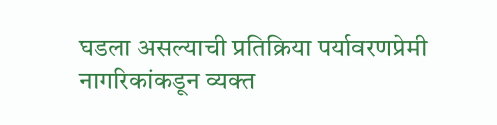घडला असल्याची प्रतिक्रिया पर्यावरणप्रेमी नागरिकांकडून व्यक्त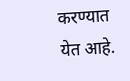करण्यात येत आहे.